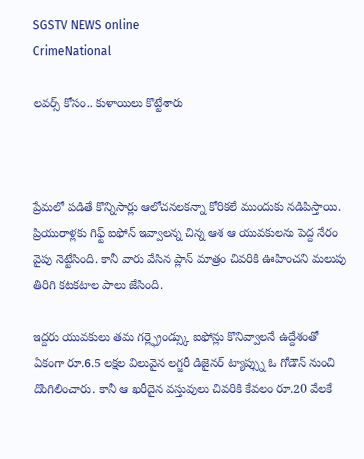SGSTV NEWS online
CrimeNational

లవర్స్ కోసం.. కుళాయిలు కొట్టేశారు



ప్రేమలో పడితే కొన్నిసార్లు ఆలోచనలకన్నా కోరికలే ముందుకు నడిపిస్తాయి. ప్రియురాళ్లకు గిఫ్ట్ ఐఫోన్ ఇవ్వాలన్న చిన్న ఆశ ఆ యువకులను పెద్ద నేరం వైపు నెట్టేసింది. కానీ వారు వేసిన ప్లాన్ మాత్రం చివరికి ఊహించని మలుపు తిరిగి కటకటాల పాలు జేసింది.

ఇద్దరు యువకులు తమ గర్ల్ఫ్రెండ్స్కు ఐఫోన్లు కొనివ్వాలనే ఉద్దేశంతో ఏకంగా రూ.6.5 లక్షల విలువైన లగ్జరీ డిజైనర్ ట్యాప్స్ను ఓ గోడౌన్ నుంచి దొంగిలించారు. కానీ ఆ ఖరీదైన వస్తువులు చివరికి కేవలం రూ.20 వేలకే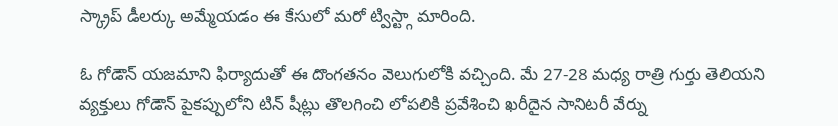స్క్రాప్ డీలర్కు అమ్మేయడం ఈ కేసులో మరో ట్విస్ట్గా మారింది.

ఓ గోడౌన్ యజమాని ఫిర్యాదుతో ఈ దొంగతనం వెలుగులోకి వచ్చింది. మే 27-28 మధ్య రాత్రి గుర్తు తెలియని వ్యక్తులు గోడౌన్ పైకప్పులోని టిన్ షీట్లు తొలగించి లోపలికి ప్రవేశించి ఖరీదైన సానిటరీ వేర్ను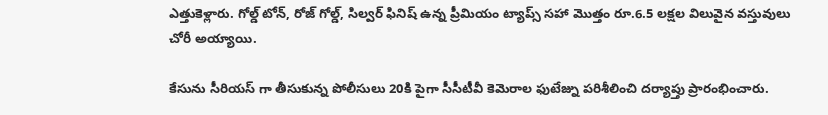ఎత్తుకెళ్లారు. గోల్డ్ టోన్, రోజ్ గోల్డ్, సిల్వర్ ఫినిష్ ఉన్న ప్రీమియం ట్యాప్స్ సహా మొత్తం రూ.6.5 లక్షల విలువైన వస్తువులు చోరీ అయ్యాయి.

కేసును సీరియస్ గా తీసుకున్న పోలీసులు 20కి పైగా సీసీటీవీ కెమెరాల ఫుటేజ్ను పరిశీలించి దర్యాప్తు ప్రారంభించారు.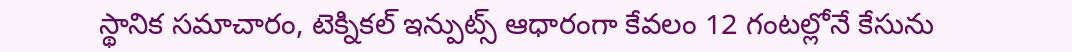స్థానిక సమాచారం, టెక్నికల్ ఇన్పుట్స్ ఆధారంగా కేవలం 12 గంటల్లోనే కేసును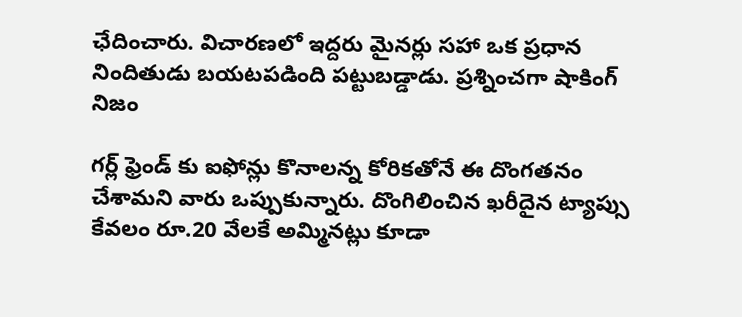ఛేదించారు. విచారణలో ఇద్దరు మైనర్లు సహా ఒక ప్రధాన నిందితుడు బయటపడింది పట్టుబడ్డాడు. ప్రశ్నించగా షాకింగ్ నిజం

గర్ల్ ఫ్రెండ్ కు ఐఫోన్లు కొనాలన్న కోరికతోనే ఈ దొంగతనం చేశామని వారు ఒప్పుకున్నారు. దొంగిలించిన ఖరీదైన ట్యాప్సు కేవలం రూ.20 వేలకే అమ్మినట్లు కూడా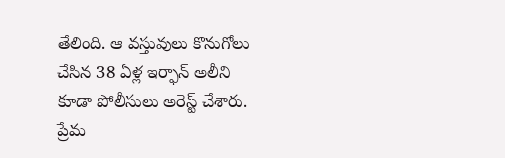తేలింది. ఆ వస్తువులు కొనుగోలు చేసిన 38 ఏళ్ల ఇర్ఫాన్ అలీని కూడా పోలీసులు అరెస్ట్ చేశారు. ప్రేమ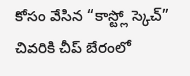కోసం వేసిన “కాస్ట్లో స్కెచ్” చివరికి చీప్ బేరంలో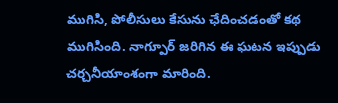ముగిసి, పోలీసులు కేసును ఛేదించడంతో కథ ముగిసింది. నాగ్పూర్ జరిగిన ఈ ఘటన ఇప్పుడు చర్చనీయాంశంగా మారింది.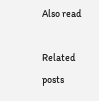Also read

Related posts